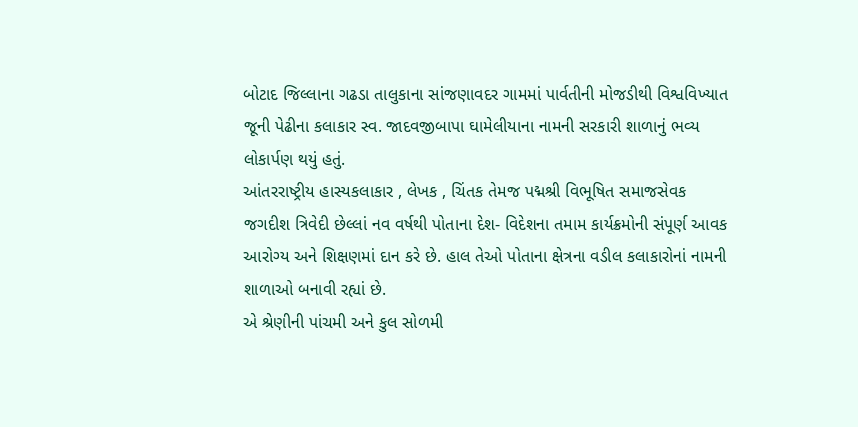બોટાદ જિલ્લાના ગઢડા તાલુકાના સાંજણાવદર ગામમાં પાર્વતીની મોજડીથી વિશ્વવિખ્યાત જૂની પેઢીના કલાકાર સ્વ. જાદવજીબાપા ઘામેલીયાના નામની સરકારી શાળાનું ભવ્ય લોકાર્પણ થયું હતું.
આંતરરાષ્ટ્રીય હાસ્યકલાકાર , લેખક , ચિંતક તેમજ પદ્મશ્રી વિભૂષિત સમાજસેવક જગદીશ ત્રિવેદી છેલ્લાં નવ વર્ષથી પોતાના દેશ- વિદેશના તમામ કાર્યક્રમોની સંપૂર્ણ આવક આરોગ્ય અને શિક્ષણમાં દાન કરે છે. હાલ તેઓ પોતાના ક્ષેત્રના વડીલ કલાકારોનાં નામની શાળાઓ બનાવી રહ્યાં છે.
એ શ્રેણીની પાંચમી અને કુલ સોળમી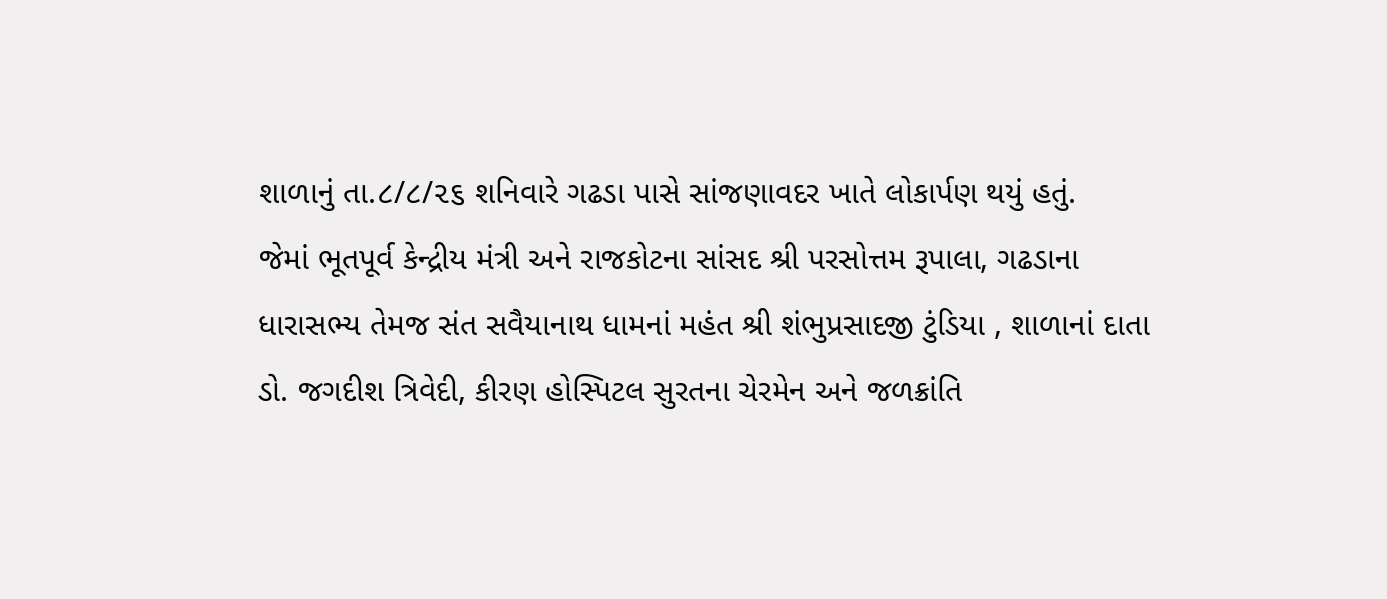શાળાનું તા.૮/૮/૨૬ શનિવારે ગઢડા પાસે સાંજણાવદર ખાતે લોકાર્પણ થયું હતું.
જેમાં ભૂતપૂર્વ કેન્દ્રીય મંત્રી અને રાજકોટના સાંસદ શ્રી પરસોત્તમ રૂપાલા, ગઢડાના ધારાસભ્ય તેમજ સંત સવૈયાનાથ ધામનાં મહંત શ્રી શંભુપ્રસાદજી ટુંડિયા , શાળાનાં દાતા ડો. જગદીશ ત્રિવેદી, કીરણ હોસ્પિટલ સુરતના ચેરમેન અને જળક્રાંતિ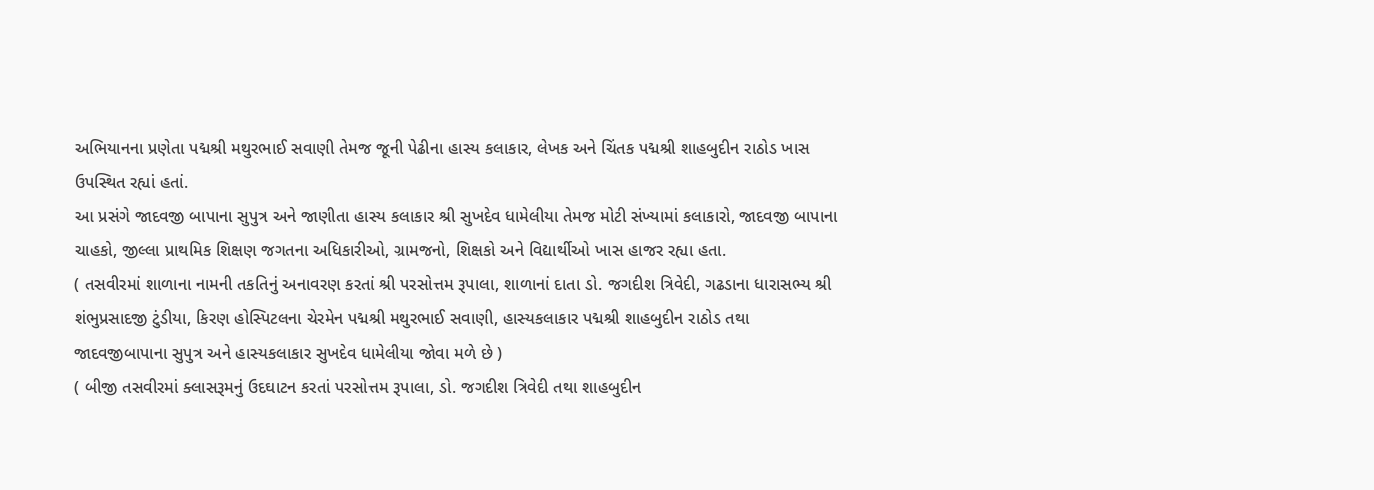અભિયાનના પ્રણેતા પદ્મશ્રી મથુરભાઈ સવાણી તેમજ જૂની પેઢીના હાસ્ય કલાકાર, લેખક અને ચિંતક પદ્મશ્રી શાહબુદીન રાઠોડ ખાસ ઉપસ્થિત રહ્યાં હતાં.
આ પ્રસંગે જાદવજી બાપાના સુપુત્ર અને જાણીતા હાસ્ય કલાકાર શ્રી સુખદેવ ધામેલીયા તેમજ મોટી સંખ્યામાં કલાકારો, જાદવજી બાપાના ચાહકો, જીલ્લા પ્રાથમિક શિક્ષણ જગતના અધિકારીઓ, ગ્રામજનો, શિક્ષકો અને વિદ્યાર્થીઓ ખાસ હાજર રહ્યા હતા.
( તસવીરમાં શાળાના નામની તકતિનું અનાવરણ કરતાં શ્રી પરસોત્તમ રૂપાલા, શાળાનાં દાતા ડો. જગદીશ ત્રિવેદી, ગઢડાના ધારાસભ્ય શ્રી શંભુપ્રસાદજી ટુંડીયા, કિરણ હોસ્પિટલના ચેરમેન પદ્મશ્રી મથુરભાઈ સવાણી, હાસ્યકલાકાર પદ્મશ્રી શાહબુદીન રાઠોડ તથા જાદવજીબાપાના સુપુત્ર અને હાસ્યકલાકાર સુખદેવ ધામેલીયા જોવા મળે છે )
( બીજી તસવીરમાં ક્લાસરૂમનું ઉદઘાટન કરતાં પરસોત્તમ રૂપાલા, ડો. જગદીશ ત્રિવેદી તથા શાહબુદીન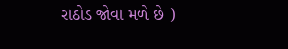રાઠોડ જોવા મળે છે )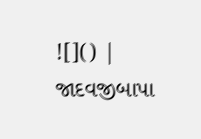![]() |
જાદવજીબાપા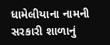ધામેલીયાના નામની સરકારી શાળાનું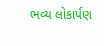ભવ્ય લોકાર્પણ